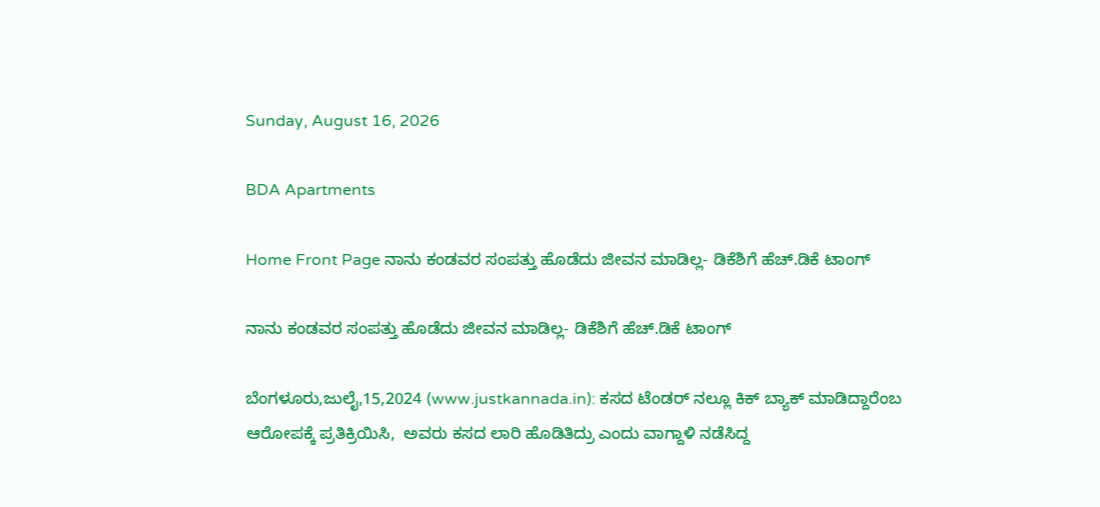Sunday, August 16, 2026

BDA Apartments

Home Front Page ನಾನು ಕಂಡವರ ಸಂಪತ್ತು ಹೊಡೆದು ಜೀವನ ಮಾಡಿಲ್ಲ- ಡಿಕೆಶಿಗೆ ಹೆಚ್.ಡಿಕೆ ಟಾಂಗ್

ನಾನು ಕಂಡವರ ಸಂಪತ್ತು ಹೊಡೆದು ಜೀವನ ಮಾಡಿಲ್ಲ- ಡಿಕೆಶಿಗೆ ಹೆಚ್.ಡಿಕೆ ಟಾಂಗ್

ಬೆಂಗಳೂರು,ಜುಲೈ,15,2024 (www.justkannada.in): ಕಸದ ಟೆಂಡರ್ ನಲ್ಲೂ ಕಿಕ್ ಬ್ಯಾಕ್ ಮಾಡಿದ್ದಾರೆಂಬ ಆರೋಪಕ್ಕೆ ಪ್ರತಿಕ್ರಿಯಿಸಿ,  ಅವರು ಕಸದ ಲಾರಿ ಹೊಡಿತಿದ್ರು ಎಂದು ವಾಗ್ದಾಳಿ ನಡೆಸಿದ್ದ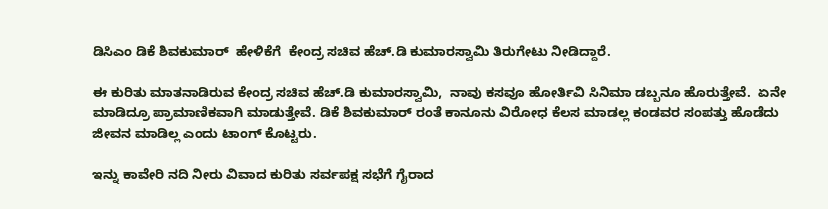ಡಿಸಿಎಂ ಡಿಕೆ ಶಿವಕುಮಾರ್  ಹೇಳಿಕೆಗೆ  ಕೇಂದ್ರ ಸಚಿವ ಹೆಚ್.ಡಿ ಕುಮಾರಸ್ವಾಮಿ ತಿರುಗೇಟು ನೀಡಿದ್ದಾರೆ.

ಈ ಕುರಿತು ಮಾತನಾಡಿರುವ ಕೇಂದ್ರ ಸಚಿವ ಹೆಚ್.ಡಿ ಕುಮಾರಸ್ವಾಮಿ,  ನಾವು ಕಸವೂ ಹೋರ್ತಿವಿ ಸಿನಿಮಾ ಡಬ್ಬನೂ ಹೊರುತ್ತೇವೆ.  ಏನೇ ಮಾಡಿದ್ರೂ ಪ್ರಾಮಾಣಿಕವಾಗಿ ಮಾಡುತ್ತೇವೆ. ಡಿಕೆ ಶಿವಕುಮಾರ್ ರಂತೆ ಕಾನೂನು ವಿರೋಧ ಕೆಲಸ ಮಾಡಲ್ಲ ಕಂಡವರ ಸಂಪತ್ತು ಹೊಡೆದು ಜೀವನ ಮಾಡಿಲ್ಲ ಎಂದು ಟಾಂಗ್ ಕೊಟ್ಟರು.

ಇನ್ನು ಕಾವೇರಿ ನದಿ ನೀರು ವಿವಾದ ಕುರಿತು ಸರ್ವಪಕ್ಷ ಸಭೆಗೆ ಗೈರಾದ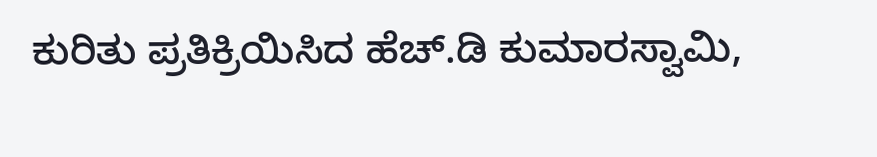ಕುರಿತು ಪ್ರತಿಕ್ರಿಯಿಸಿದ ಹೆಚ್.ಡಿ ಕುಮಾರಸ್ವಾಮಿ,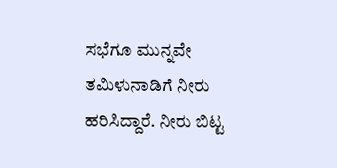ಸಭೆಗೂ ಮುನ್ನವೇ ತಮಿಳುನಾಡಿಗೆ ನೀರು ಹರಿಸಿದ್ದಾರೆ. ನೀರು ಬಿಟ್ಟ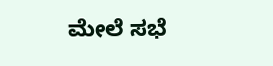ಮೇಲೆ ಸಭೆ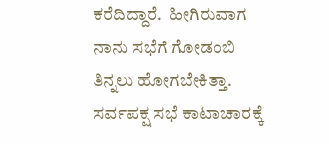ಕರೆದಿದ್ದಾರೆ.  ಹೀಗಿರುವಾಗ ನಾನು ಸಭೆಗೆ ಗೋಡಂಬಿ ತಿನ್ನಲು ಹೋಗಬೇಕಿತ್ತಾ. ಸರ್ವಪಕ್ಷ ಸಭೆ ಕಾಟಾಚಾರಕ್ಕೆ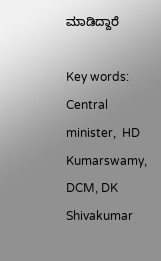ಮಾಡಿದ್ದಾರೆ

Key words: Central minister,  HD Kumarswamy, DCM, DK Shivakumar